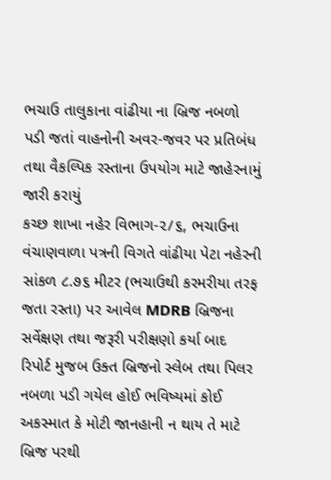ભચાઉ તાલુકાના વાંઢીયા ના બ્રિજ નબળો પડી જતાં વાહનોની અવર-જવર પર પ્રતિબંધ તથા વૈકલ્પિક રસ્તાના ઉપયોગ માટે જાહેરનામું જારી કરાયું
કચ્છ શાખા નહેર વિભાગ-૨/૬, ભચાઉના વંચાણવાળા પત્રની વિગતે વાંઢીયા પેટા નહેરની સાંકળ ૮.૭૬ મીટર (ભચાઉથી કરમરીયા તરફ જતા રસ્તા) પર આવેલ MDRB બ્રિજના સર્વેક્ષણ તથા જરૂરી પરીક્ષણો કર્યા બાદ રિપોર્ટ મુજબ ઉક્ત બ્રિજનો સ્લેબ તથા પિલર નબળા પડી ગયેલ હોઈ ભવિષ્યમાં કોઈ અકસ્માત કે મોટી જાનહાની ન થાય તે માટે બ્રિજ પરથી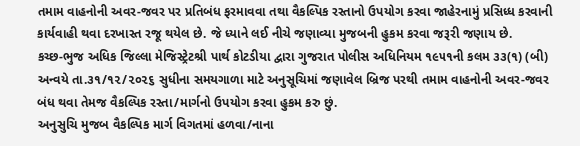તમામ વાહનોની અવર-જવર પર પ્રતિબંધ ફરમાવવા તથા વૈકલ્પિક રસ્તાનો ઉપયોગ કરવા જાહેરનામું પ્રસિધ્ધ કરવાની કાર્યવાહી થવા દરખાસ્ત રજૂ થયેલ છે. જે ધ્યાને લઈ નીચે જણાવ્યા મુજબની હુકમ કરવા જરૂરી જણાય છે.
કચ્છ-ભુજ અધિક જિલ્લા મેજિસ્ટ્રેટશ્રી પાર્થ કોટડીયા દ્વારા ગુજરાત પોલીસ અધિનિયમ ૧૯૫૧ની કલમ ૩૩(૧) (બી) અન્વયે તા.૩૧/૧૨/૨૦૨૬ સુધીના સમયગાળા માટે અનુસૂચિમાં જણાવેલ બ્રિજ પરથી તમામ વાહનોની અવર-જવર બંધ થવા તેમજ વૈકલ્પિક રસ્તા/માર્ગનો ઉપયોગ કરવા હુકમ કરુ છું.
અનુસુચિ મુજબ વૈકલ્પિક માર્ગ વિગતમાં હળવા/નાના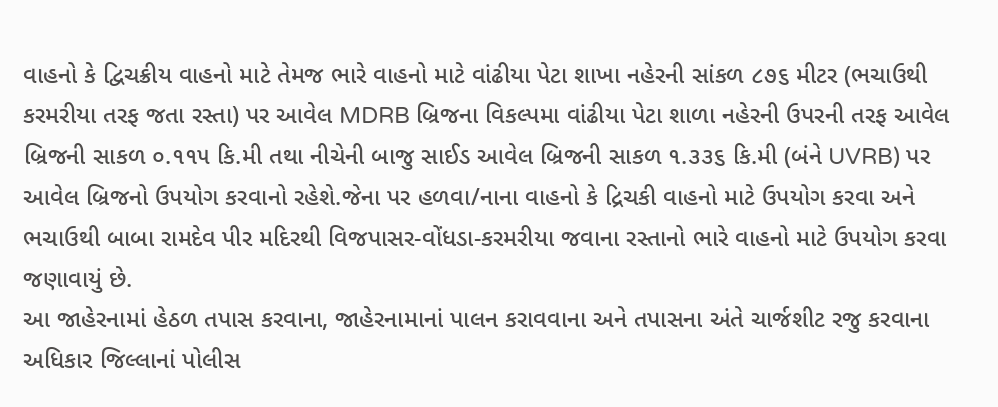વાહનો કે દ્વિચક્રીય વાહનો માટે તેમજ ભારે વાહનો માટે વાંઢીયા પેટા શાખા નહેરની સાંકળ ૮૭૬ મીટર (ભચાઉથી કરમરીયા તરફ જતા રસ્તા) પર આવેલ MDRB બ્રિજના વિકલ્પમા વાંઢીયા પેટા શાળા નહેરની ઉપરની તરફ આવેલ બ્રિજની સાકળ ૦.૧૧૫ કિ.મી તથા નીચેની બાજુ સાઈડ આવેલ બ્રિજની સાકળ ૧.૩૩૬ કિ.મી (બંને UVRB) પર આવેલ બ્રિજનો ઉપયોગ કરવાનો રહેશે.જેના પર હળવા/નાના વાહનો કે દ્રિચકી વાહનો માટે ઉપયોગ કરવા અને ભચાઉથી બાબા રામદેવ પીર મદિરથી વિજપાસર-વોંધડા-કરમરીયા જવાના રસ્તાનો ભારે વાહનો માટે ઉપયોગ કરવા જણાવાયું છે.
આ જાહેરનામાં હેઠળ તપાસ કરવાના, જાહેરનામાનાં પાલન કરાવવાના અને તપાસના અંતે ચાર્જશીટ રજુ કરવાના અધિકાર જિલ્લાનાં પોલીસ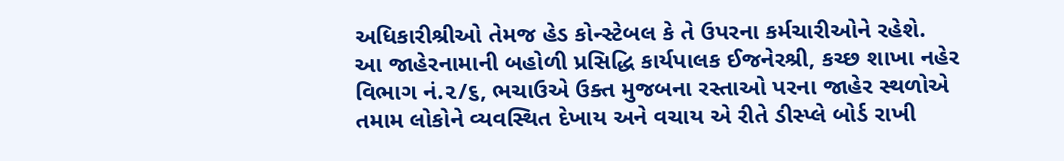અધિકારીશ્રીઓ તેમજ હેડ કોન્સ્ટેબલ કે તે ઉપરના કર્મચારીઓને રહેશે.
આ જાહેરનામાની બહોળી પ્રસિદ્ધિ કાર્યપાલક ઈજનેરશ્રી, કચ્છ શાખા નહેર વિભાગ નં.૨/૬, ભચાઉએ ઉક્ત મુજબના રસ્તાઓ પરના જાહેર સ્થળોએ તમામ લોકોને વ્યવસ્થિત દેખાય અને વચાય એ રીતે ડીસ્પ્લે બોર્ડ રાખી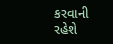કરવાની રહેશે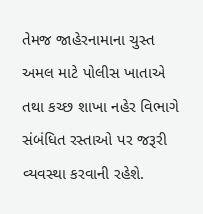તેમજ જાહેરનામાના ચુસ્ત અમલ માટે પોલીસ ખાતાએ તથા કચ્છ શાખા નહેર વિભાગે સંબંધિત રસ્તાઓ પર જરૂરી વ્યવસ્થા કરવાની રહેશે.